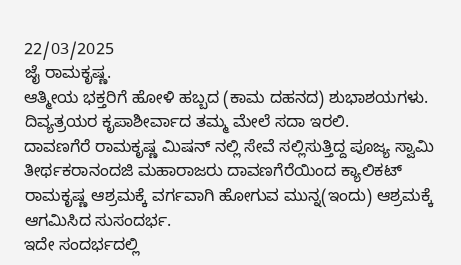22/03/2025
ಜೈ ರಾಮಕೃಷ್ಣ.
ಆತ್ಮೀಯ ಭಕ್ತರಿಗೆ ಹೋಳಿ ಹಬ್ಬದ (ಕಾಮ ದಹನದ) ಶುಭಾಶಯಗಳು.
ದಿವ್ಯತ್ರಯರ ಕೃಪಾಶೀರ್ವಾದ ತಮ್ಮ ಮೇಲೆ ಸದಾ ಇರಲಿ.
ದಾವಣಗೆರೆ ರಾಮಕೃಷ್ಣ ಮಿಷನ್ ನಲ್ಲಿ ಸೇವೆ ಸಲ್ಲಿಸುತ್ತಿದ್ದ ಪೂಜ್ಯ ಸ್ವಾಮಿ ತೀರ್ಥಕರಾನಂದಜಿ ಮಹಾರಾಜರು ದಾವಣಗೆರೆಯಿಂದ ಕ್ಯಾಲಿಕಟ್ ರಾಮಕೃಷ್ಣ ಆಶ್ರಮಕ್ಕೆ ವರ್ಗವಾಗಿ ಹೋಗುವ ಮುನ್ನ(ಇಂದು) ಆಶ್ರಮಕ್ಕೆ ಆಗಮಿಸಿದ ಸುಸಂದರ್ಭ.
ಇದೇ ಸಂದರ್ಭದಲ್ಲಿ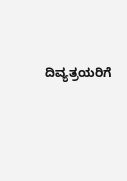ದಿವ್ಯತ್ರಯರಿಗೆ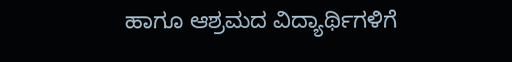ಹಾಗೂ ಆಶ್ರಮದ ವಿದ್ಯಾರ್ಥಿಗಳಿಗೆ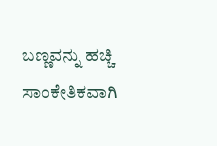ಬಣ್ಣವನ್ನು ಹಚ್ಚಿ ಸಾಂಕೇತಿಕವಾಗಿ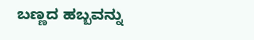ಬಣ್ಣದ ಹಬ್ಬವನ್ನು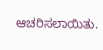ಆಚರಿಸಲಾಯಿತು.